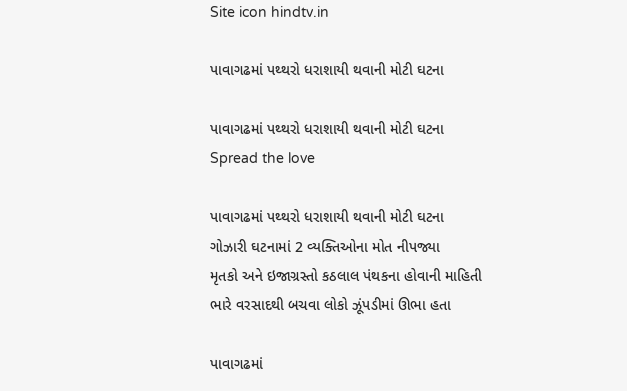Site icon hindtv.in

પાવાગઢમાં પથ્થરો ધરાશાયી થવાની મોટી ઘટના

પાવાગઢમાં પથ્થરો ધરાશાયી થવાની મોટી ઘટના
Spread the love

પાવાગઢમાં પથ્થરો ધરાશાયી થવાની મોટી ઘટના
ગોઝારી ઘટનામાં 2 વ્યક્તિઓના મોત નીપજ્યા
મૃતકો અને ઇજાગ્રસ્તો કઠલાલ પંથકના હોવાની માહિતી
ભારે વરસાદથી બચવા લોકો ઝૂંપડીમાં ઊભા હતા

પાવાગઢમાં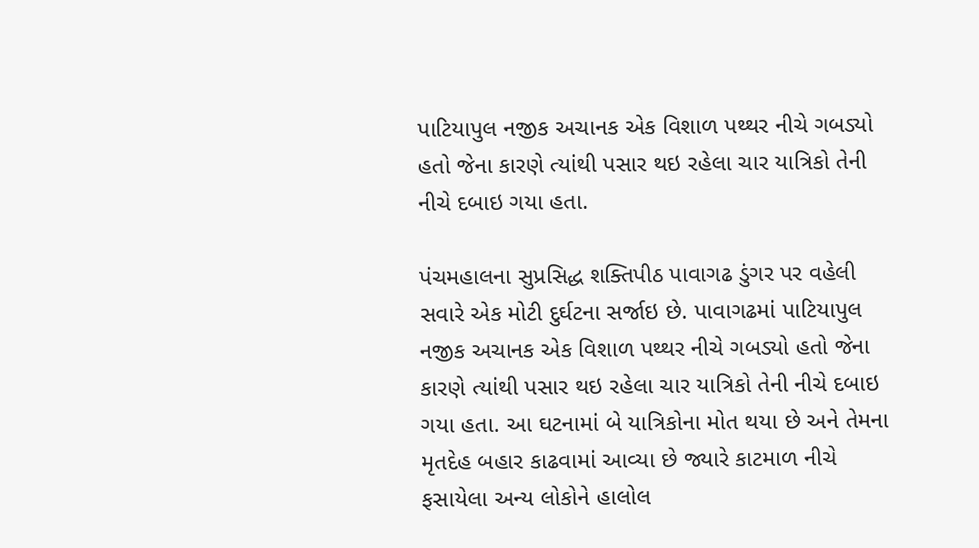પાટિયાપુલ નજીક અચાનક એક વિશાળ પથ્થર નીચે ગબડ્યો હતો જેના કારણે ત્યાંથી પસાર થઇ રહેલા ચાર યાત્રિકો તેની નીચે દબાઇ ગયા હતા.

પંચમહાલના સુપ્રસિદ્ધ શક્તિપીઠ પાવાગઢ ડુંગર પર વહેલી સવારે એક મોટી દુર્ઘટના સર્જાઇ છે. પાવાગઢમાં પાટિયાપુલ નજીક અચાનક એક વિશાળ પથ્થર નીચે ગબડ્યો હતો જેના કારણે ત્યાંથી પસાર થઇ રહેલા ચાર યાત્રિકો તેની નીચે દબાઇ ગયા હતા. આ ઘટનામાં બે યાત્રિકોના મોત થયા છે અને તેમના મૃતદેહ બહાર કાઢવામાં આવ્યા છે જ્યારે કાટમાળ નીચે ફસાયેલા અન્ય લોકોને હાલોલ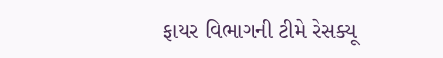ફાયર વિભાગની ટીમે રેસક્યૂ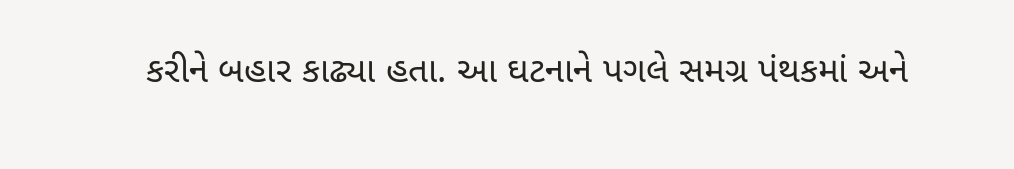કરીને બહાર કાઢ્યા હતા. આ ઘટનાને પગલે સમગ્ર પંથકમાં અને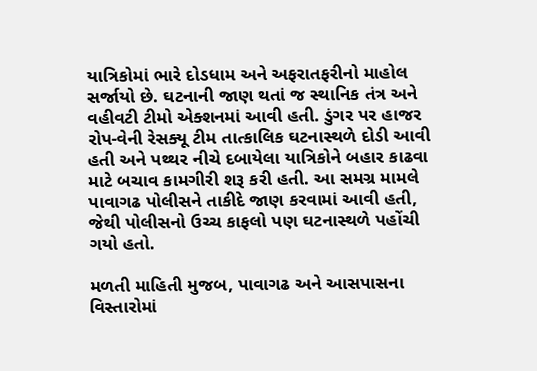યાત્રિકોમાં ભારે દોડધામ અને અફરાતફરીનો માહોલ સર્જાયો છે. ઘટનાની જાણ થતાં જ સ્થાનિક તંત્ર અને વહીવટી ટીમો એક્શનમાં આવી હતી. ડુંગર પર હાજર રોપ-વેની રેસક્યૂ ટીમ તાત્કાલિક ઘટનાસ્થળે દોડી આવી હતી અને પથ્થર નીચે દબાયેલા યાત્રિકોને બહાર કાઢવા માટે બચાવ કામગીરી શરૂ કરી હતી. આ સમગ્ર મામલે પાવાગઢ પોલીસને તાકીદે જાણ કરવામાં આવી હતી, જેથી પોલીસનો ઉચ્ચ કાફલો પણ ઘટનાસ્થળે પહોંચી ગયો હતો.

મળતી માહિતી મુજબ, પાવાગઢ અને આસપાસના વિસ્તારોમાં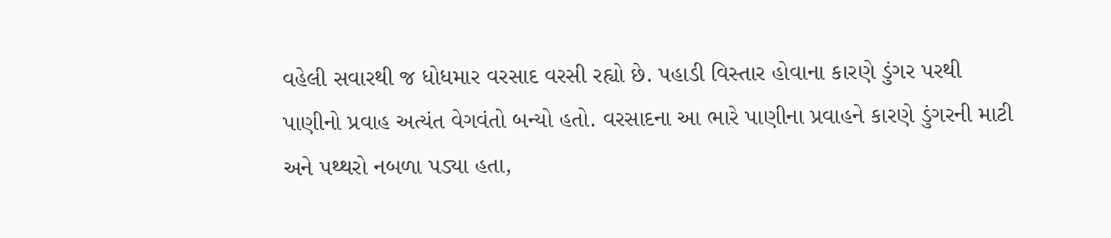વહેલી સવારથી જ ધોધમાર વરસાદ વરસી રહ્યો છે. પહાડી વિસ્તાર હોવાના કારણે ડુંગર પરથી પાણીનો પ્રવાહ અત્યંત વેગવંતો બન્યો હતો. વરસાદના આ ભારે પાણીના પ્રવાહને કારણે ડુંગરની માટી અને પથ્થરો નબળા પડ્યા હતા,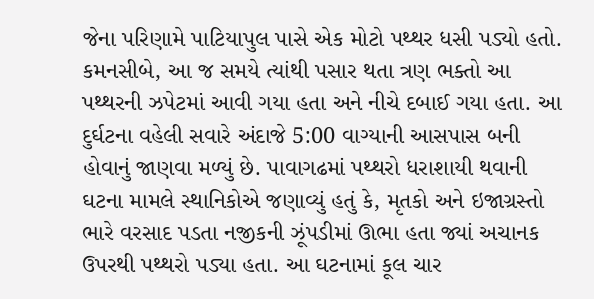જેના પરિણામે પાટિયાપુલ પાસે એક મોટો પથ્થર ધસી પડ્યો હતો. કમનસીબે, આ જ સમયે ત્યાંથી પસાર થતા ત્રણ ભક્તો આ પથ્થરની ઝપેટમાં આવી ગયા હતા અને નીચે દબાઈ ગયા હતા. આ દુર્ઘટના વહેલી સવારે અંદાજે 5:00 વાગ્યાની આસપાસ બની હોવાનું જાણવા મળ્યું છે. પાવાગઢમાં પથ્થરો ધરાશાયી થવાની ઘટના મામલે સ્થાનિકોએ જણાવ્યું હતું કે, મૃતકો અને ઇજાગ્રસ્તો ભારે વરસાદ પડતા નજીકની ઝૂંપડીમાં ઊભા હતા જ્યાં અચાનક ઉપરથી પથ્થરો પડ્યા હતા. આ ઘટનામાં કૂલ ચાર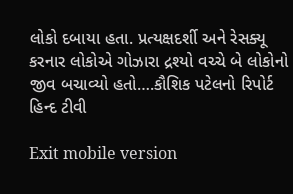લોકો દબાયા હતા. પ્રત્યક્ષદર્શી અને રેસક્યૂ કરનાર લોકોએ ગોઝારા દ્રશ્યો વચ્ચે બે લોકોનો જીવ બચાવ્યો હતો….કૌશિક પટેલનો રિપોર્ટ હિન્દ ટીવી

Exit mobile version